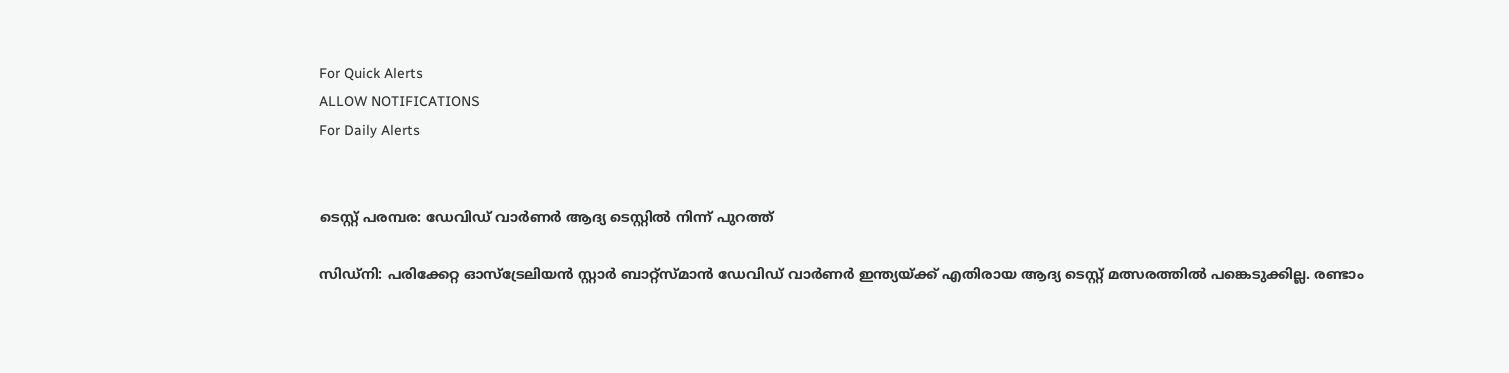For Quick Alerts
ALLOW NOTIFICATIONS
For Daily Alerts


ടെസ്റ്റ് പരമ്പര: ഡേവിഡ് വാര്‍ണര്‍ ആദ്യ ടെസ്റ്റില്‍ നിന്ന് പുറത്ത്

സിഡ്‌നി: പരിക്കേറ്റ ഓസ്‌ട്രേലിയന്‍ സ്റ്റാര്‍ ബാറ്റ്‌സ്മാന്‍ ഡേവിഡ് വാര്‍ണര്‍ ഇന്ത്യയ്ക്ക് എതിരായ ആദ്യ ടെസ്റ്റ് മത്സരത്തില്‍ പങ്കെടുക്കില്ല. രണ്ടാം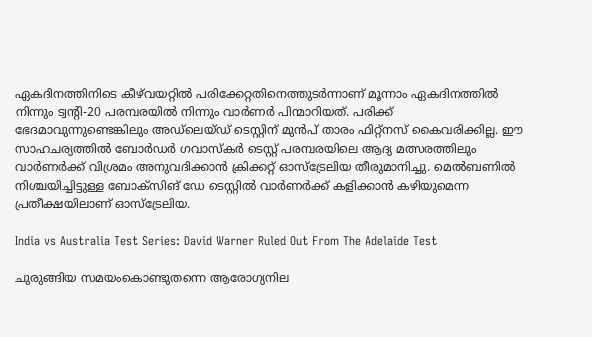ഏകദിനത്തിനിടെ കീഴ്‌വയറ്റില്‍ പരിക്കേറ്റതിനെത്തുടര്‍ന്നാണ് മൂന്നാം ഏകദിനത്തില്‍ നിന്നും ട്വന്റി-20 പരമ്പരയില്‍ നിന്നും വാര്‍ണര്‍ പിന്മാറിയത്. പരിക്ക് ഭേദമാവുന്നുണ്ടെങ്കിലും അഡ്‌ലെയ്ഡ് ടെസ്റ്റിന് മുന്‍പ് താരം ഫിറ്റ്‌നസ് കൈവരിക്കില്ല. ഈ സാഹചര്യത്തില്‍ ബോര്‍ഡര്‍ ഗവാസ്‌കര്‍ ടെസ്റ്റ് പരമ്പരയിലെ ആദ്യ മത്സരത്തിലും വാര്‍ണര്‍ക്ക് വിശ്രമം അനുവദിക്കാന്‍ ക്രിക്കറ്റ് ഓസ്‌ട്രേലിയ തീരുമാനിച്ചു. മെല്‍ബണില്‍ നിശ്ചയിച്ചിട്ടുള്ള ബോക്‌സിങ് ഡേ ടെസ്റ്റില്‍ വാര്‍ണര്‍ക്ക് കളിക്കാന്‍ കഴിയുമെന്ന പ്രതീക്ഷയിലാണ് ഓസ്‌ട്രേലിയ.

India vs Australia Test Series: David Warner Ruled Out From The Adelaide Test

ചുരുങ്ങിയ സമയംകൊണ്ടുതന്നെ ആരോഗ്യനില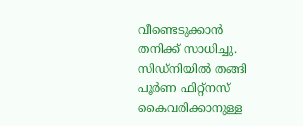വീണ്ടെടുക്കാന്‍ തനിക്ക് സാധിച്ചു. സിഡ്‌നിയില്‍ തങ്ങി പൂര്‍ണ ഫിറ്റ്‌നസ് കൈവരിക്കാനുള്ള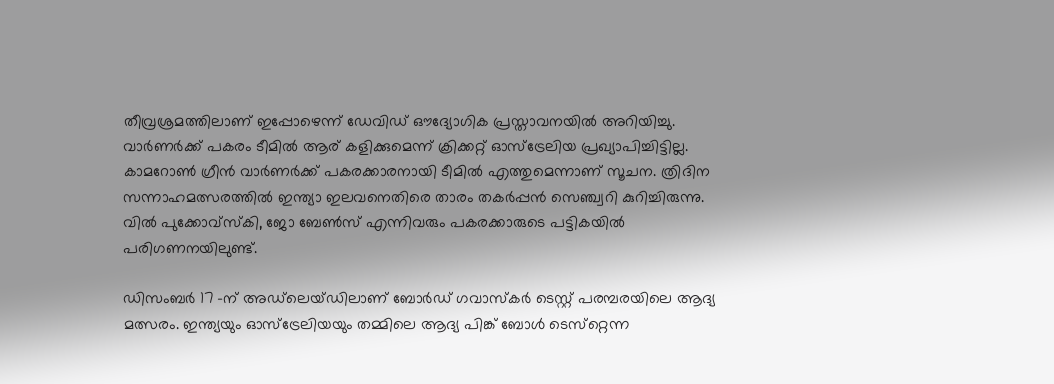തീവ്രശ്രമത്തിലാണ് ഇപ്പോഴെന്ന് ഡേവിഡ് ഔദ്യോഗിക പ്രസ്താവനയില്‍ അറിയിച്ചു. വാര്‍ണര്‍ക്ക് പകരം ടീമില്‍ ആര് കളിക്കുമെന്ന് ക്രിക്കറ്റ് ഓസ്‌ട്രേലിയ പ്രഖ്യാപിച്ചിട്ടില്ല. കാമറോണ്‍ ഗ്രീന്‍ വാര്‍ണര്‍ക്ക് പകരക്കാരനായി ടീമില്‍ എത്തുമെന്നാണ് സൂചന. ത്രിദിന സന്നാഹമത്സരത്തില്‍ ഇന്ത്യാ ഇലവനെതിരെ താരം തകര്‍പ്പന്‍ സെഞ്ച്വറി കുറിച്ചിരുന്നു. വില്‍ പുക്കോവ്‌സ്‌കി, ജോ ബേണ്‍സ് എന്നിവരും പകരക്കാരുടെ പട്ടികയില്‍ പരിഗണനയിലുണ്ട്.

ഡിസംബര്‍ 17 -ന് അഡ്‌ലെയ്ഡിലാണ് ബോര്‍ഡ് ഗവാസ്‌കര്‍ ടെസ്റ്റ് പരമ്പരയിലെ ആദ്യ മത്സരം. ഇന്ത്യയും ഓസ്‌ട്രേലിയയും തമ്മിലെ ആദ്യ പിങ്ക് ബോള്‍ ടെസ്‌റ്റെന്ന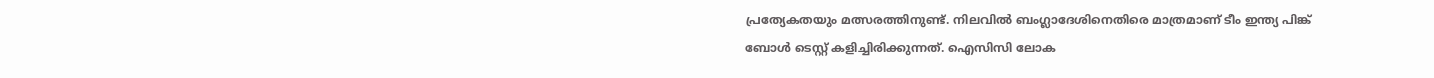പ്രത്യേകതയും മത്സരത്തിനുണ്ട്. നിലവില്‍ ബംഗ്ലാദേശിനെതിരെ മാത്രമാണ് ടീം ഇന്ത്യ പിങ്ക് ബോള്‍ ടെസ്റ്റ് കളിച്ചിരിക്കുന്നത്. ഐസിസി ലോക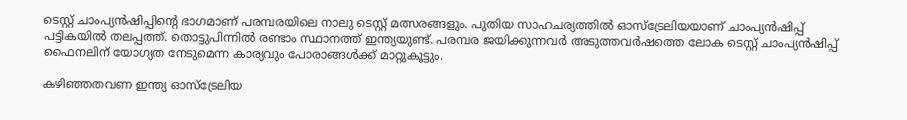ടെസ്റ്റ് ചാംപ്യന്‍ഷിപ്പിന്റെ ഭാഗമാണ് പരമ്പരയിലെ നാലു ടെസ്റ്റ് മത്സരങ്ങളും. പുതിയ സാഹചര്യത്തില്‍ ഓസ്‌ട്രേലിയയാണ് ചാംപ്യന്‍ഷിപ്പ് പട്ടികയില്‍ തലപ്പത്ത്. തൊട്ടുപിന്നില്‍ രണ്ടാം സ്ഥാനത്ത് ഇന്ത്യയുണ്ട്. പരമ്പര ജയിക്കുന്നവര്‍ അടുത്തവര്‍ഷത്തെ ലോക ടെസ്റ്റ് ചാംപ്യന്‍ഷിപ്പ് ഫൈനലിന് യോഗ്യത നേടുമെന്ന കാര്യവും പോരാങ്ങള്‍ക്ക് മാറ്റുകൂട്ടും.

കഴിഞ്ഞതവണ ഇന്ത്യ ഓസ്‌ട്രേലിയ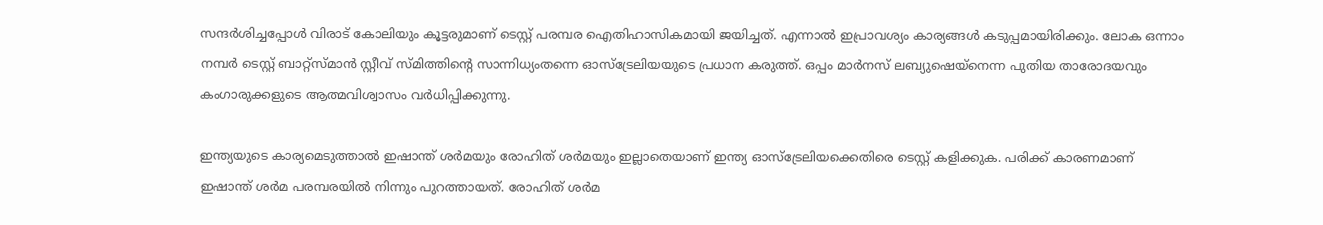സന്ദര്‍ശിച്ചപ്പോള്‍ വിരാട് കോലിയും കൂട്ടരുമാണ് ടെസ്റ്റ് പരമ്പര ഐതിഹാസികമായി ജയിച്ചത്. എന്നാല്‍ ഇപ്രാവശ്യം കാര്യങ്ങള്‍ കടുപ്പമായിരിക്കും. ലോക ഒന്നാം നമ്പര്‍ ടെസ്റ്റ് ബാറ്റ്‌സ്മാന്‍ സ്റ്റീവ് സ്മിത്തിന്റെ സാന്നിധ്യംതന്നെ ഓസ്‌ട്രേലിയയുടെ പ്രധാന കരുത്ത്. ഒപ്പം മാര്‍നസ് ലബ്യുഷെയ്‌നെന്ന പുതിയ താരോദയവും കംഗാരുക്കളുടെ ആത്മവിശ്വാസം വര്‍ധിപ്പിക്കുന്നു.

ഇന്ത്യയുടെ കാര്യമെടുത്താല്‍ ഇഷാന്ത് ശര്‍മയും രോഹിത് ശര്‍മയും ഇല്ലാതെയാണ് ഇന്ത്യ ഓസ്‌ട്രേലിയക്കെതിരെ ടെസ്റ്റ് കളിക്കുക. പരിക്ക് കാരണമാണ് ഇഷാന്ത് ശര്‍മ പരമ്പരയില്‍ നിന്നും പുറത്തായത്. രോഹിത് ശര്‍മ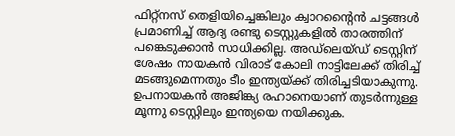ഫിറ്റ്‌നസ് തെളിയിച്ചെങ്കിലും ക്വാറന്റൈന്‍ ചട്ടങ്ങള്‍ പ്രമാണിച്ച് ആദ്യ രണ്ടു ടെസ്റ്റുകളില്‍ താരത്തിന് പങ്കെടുക്കാന്‍ സാധിക്കില്ല. അഡ്‌ലെയ്ഡ് ടെസ്റ്റിന് ശേഷം നായകന്‍ വിരാട് കോലി നാട്ടിലേക്ക് തിരിച്ച് മടങ്ങുമെന്നതും ടീം ഇന്ത്യയ്ക്ക് തിരിച്ചടിയാകുന്നു. ഉപനായകന്‍ അജിങ്ക്യ രഹാനെയാണ് തുടര്‍ന്നുള്ള മൂന്നു ടെസ്റ്റിലും ഇന്ത്യയെ നയിക്കുക.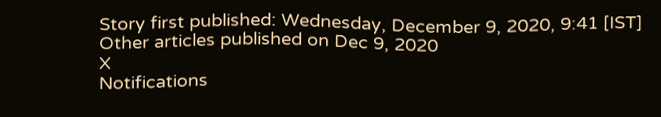Story first published: Wednesday, December 9, 2020, 9:41 [IST]
Other articles published on Dec 9, 2020
X
Notifications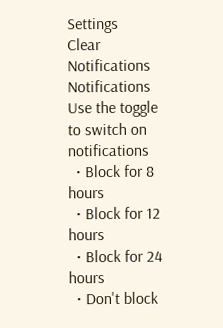Settings
Clear Notifications
Notifications
Use the toggle to switch on notifications
  • Block for 8 hours
  • Block for 12 hours
  • Block for 24 hours
  • Don't block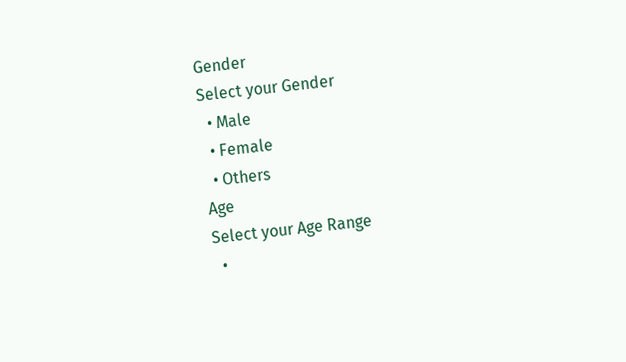Gender
Select your Gender
  • Male
  • Female
  • Others
Age
Select your Age Range
  •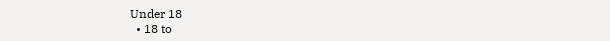Under 18
  • 18 to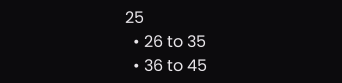25
  • 26 to 35
  • 36 to 45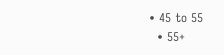• 45 to 55
  • 55+